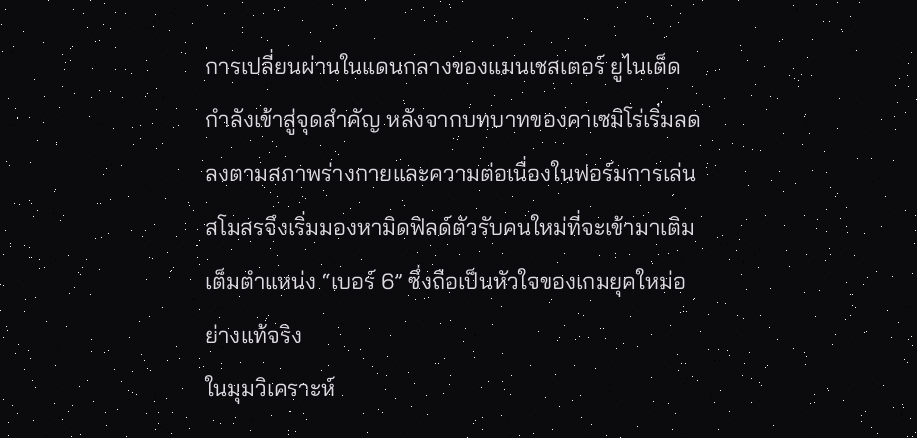การเปลี่ยนผ่านในแดนกลางของแมนเชสเตอร์ ยูไนเต็ด กำลังเข้าสู่จุดสำคัญ หลังจากบทบาทของคาเซมิโร่เริ่มลดลงตามสภาพร่างกายและความต่อเนื่องในฟอร์มการเล่น สโมสรจึงเริ่มมองหามิดฟิลด์ตัวรับคนใหม่ที่จะเข้ามาเติมเต็มตำแหน่ง “เบอร์ 6” ซึ่งถือเป็นหัวใจของเกมยุคใหม่อย่างแท้จริง
ในมุมวิเคราะห์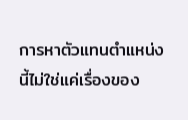การหาตัวแทนตำแหน่งนี้ไม่ใช่แค่เรื่องของ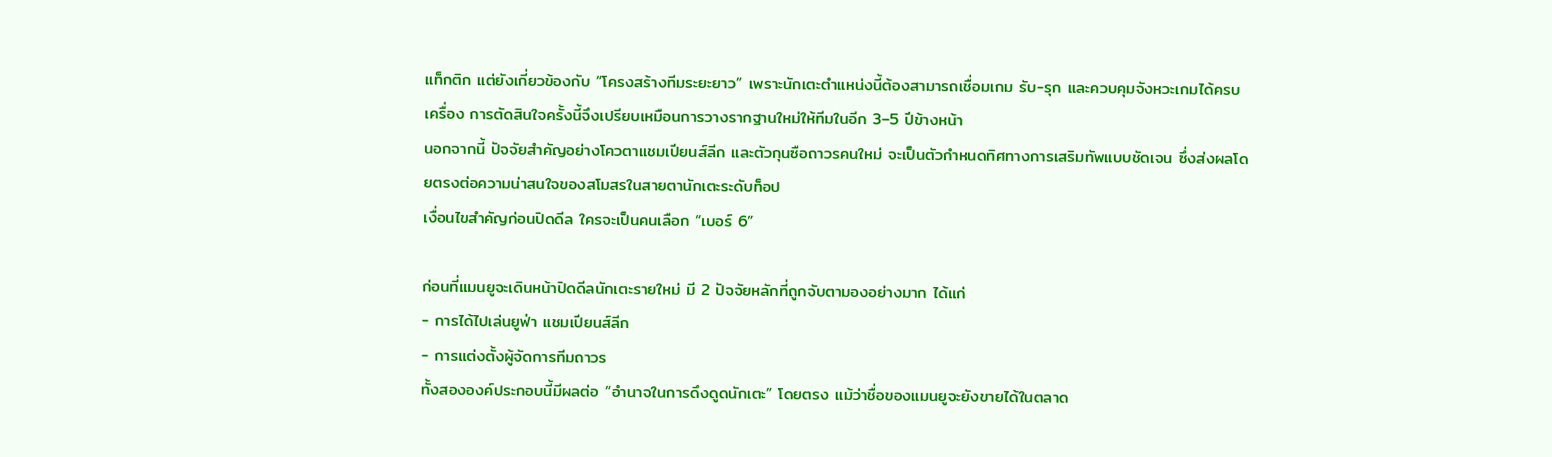แท็กติก แต่ยังเกี่ยวข้องกับ “โครงสร้างทีมระยะยาว” เพราะนักเตะตำแหน่งนี้ต้องสามารถเชื่อมเกม รับ-รุก และควบคุมจังหวะเกมได้ครบเครื่อง การตัดสินใจครั้งนี้จึงเปรียบเหมือนการวางรากฐานใหม่ให้ทีมในอีก 3–5 ปีข้างหน้า
นอกจากนี้ ปัจจัยสำคัญอย่างโควตาแชมเปียนส์ลีก และตัวกุนซือถาวรคนใหม่ จะเป็นตัวกำหนดทิศทางการเสริมทัพแบบชัดเจน ซึ่งส่งผลโดยตรงต่อความน่าสนใจของสโมสรในสายตานักเตะระดับท็อป
เงื่อนไขสำคัญก่อนปิดดีล ใครจะเป็นคนเลือก “เบอร์ 6”

ก่อนที่แมนยูจะเดินหน้าปิดดีลนักเตะรายใหม่ มี 2 ปัจจัยหลักที่ถูกจับตามองอย่างมาก ได้แก่
- การได้ไปเล่นยูฟ่า แชมเปียนส์ลีก
- การแต่งตั้งผู้จัดการทีมถาวร
ทั้งสององค์ประกอบนี้มีผลต่อ “อำนาจในการดึงดูดนักเตะ” โดยตรง แม้ว่าชื่อของแมนยูจะยังขายได้ในตลาด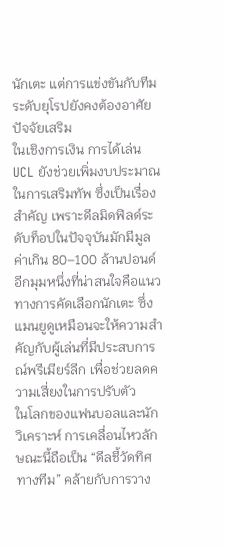นักเตะ แต่การแข่งขันกับทีมระดับยุโรปยังคงต้องอาศัยปัจจัยเสริม
ในเชิงการเงิน การได้เล่น UCL ยังช่วยเพิ่มงบประมาณในการเสริมทัพ ซึ่งเป็นเรื่องสำคัญ เพราะดีลมิดฟิลด์ระดับท็อปในปัจจุบันมักมีมูลค่าเกิน 80–100 ล้านปอนด์
อีกมุมหนึ่งที่น่าสนใจคือแนวทางการคัดเลือกนักเตะ ซึ่งแมนยูดูเหมือนจะให้ความสำคัญกับผู้เล่นที่มีประสบการณ์พรีเมียร์ลีก เพื่อช่วยลดความเสี่ยงในการปรับตัว
ในโลกของแฟนบอลและนักวิเคราะห์ การเคลื่อนไหวลักษณะนี้ถือเป็น “ดีลชี้วัดทิศทางทีม” คล้ายกับการวาง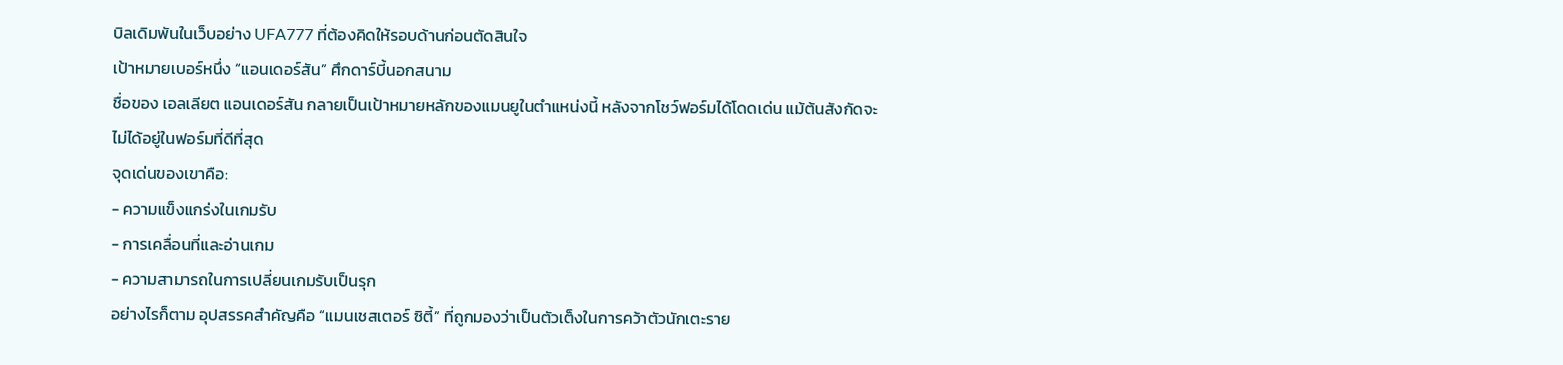บิลเดิมพันในเว็บอย่าง UFA777 ที่ต้องคิดให้รอบด้านก่อนตัดสินใจ
เป้าหมายเบอร์หนึ่ง “แอนเดอร์สัน” ศึกดาร์บี้นอกสนาม
ชื่อของ เอลเลียต แอนเดอร์สัน กลายเป็นเป้าหมายหลักของแมนยูในตำแหน่งนี้ หลังจากโชว์ฟอร์มได้โดดเด่น แม้ต้นสังกัดจะไม่ได้อยู่ในฟอร์มที่ดีที่สุด
จุดเด่นของเขาคือ:
- ความแข็งแกร่งในเกมรับ
- การเคลื่อนที่และอ่านเกม
- ความสามารถในการเปลี่ยนเกมรับเป็นรุก
อย่างไรก็ตาม อุปสรรคสำคัญคือ “แมนเชสเตอร์ ซิตี้” ที่ถูกมองว่าเป็นตัวเต็งในการคว้าตัวนักเตะราย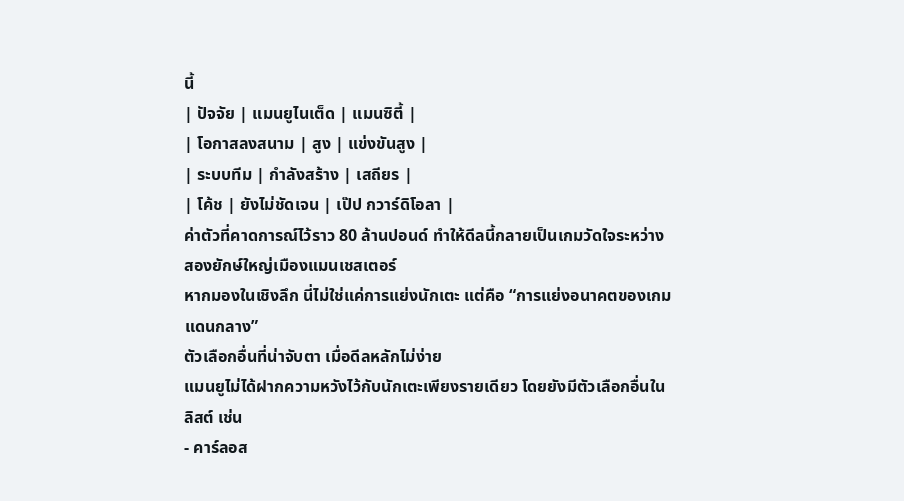นี้
| ปัจจัย | แมนยูไนเต็ด | แมนซิตี้ |
| โอกาสลงสนาม | สูง | แข่งขันสูง |
| ระบบทีม | กำลังสร้าง | เสถียร |
| โค้ช | ยังไม่ชัดเจน | เป๊ป กวาร์ดิโอลา |
ค่าตัวที่คาดการณ์ไว้ราว 80 ล้านปอนด์ ทำให้ดีลนี้กลายเป็นเกมวัดใจระหว่างสองยักษ์ใหญ่เมืองแมนเชสเตอร์
หากมองในเชิงลึก นี่ไม่ใช่แค่การแย่งนักเตะ แต่คือ “การแย่งอนาคตของเกมแดนกลาง”
ตัวเลือกอื่นที่น่าจับตา เมื่อดีลหลักไม่ง่าย
แมนยูไม่ได้ฝากความหวังไว้กับนักเตะเพียงรายเดียว โดยยังมีตัวเลือกอื่นในลิสต์ เช่น
- คาร์ลอส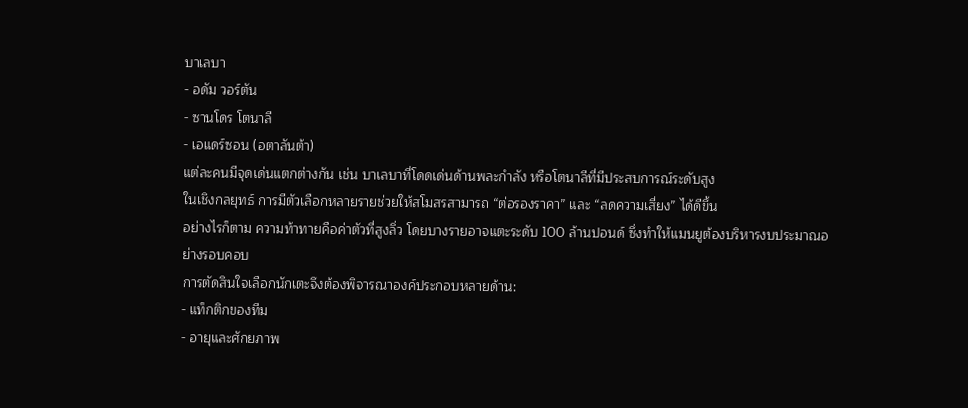บาเลบา
- อดัม วอร์ตัน
- ซานโดร โตนาลี
- เอแดร์ซอน (อตาลันต้า)
แต่ละคนมีจุดเด่นแตกต่างกัน เช่น บาเลบาที่โดดเด่นด้านพละกำลัง หรือโตนาลีที่มีประสบการณ์ระดับสูง
ในเชิงกลยุทธ์ การมีตัวเลือกหลายรายช่วยให้สโมสรสามารถ “ต่อรองราคา” และ “ลดความเสี่ยง” ได้ดีขึ้น
อย่างไรก็ตาม ความท้าทายคือค่าตัวที่สูงลิ่ว โดยบางรายอาจแตะระดับ 100 ล้านปอนด์ ซึ่งทำให้แมนยูต้องบริหารงบประมาณอย่างรอบคอบ
การตัดสินใจเลือกนักเตะจึงต้องพิจารณาองค์ประกอบหลายด้าน:
- แท็กติกของทีม
- อายุและศักยภาพ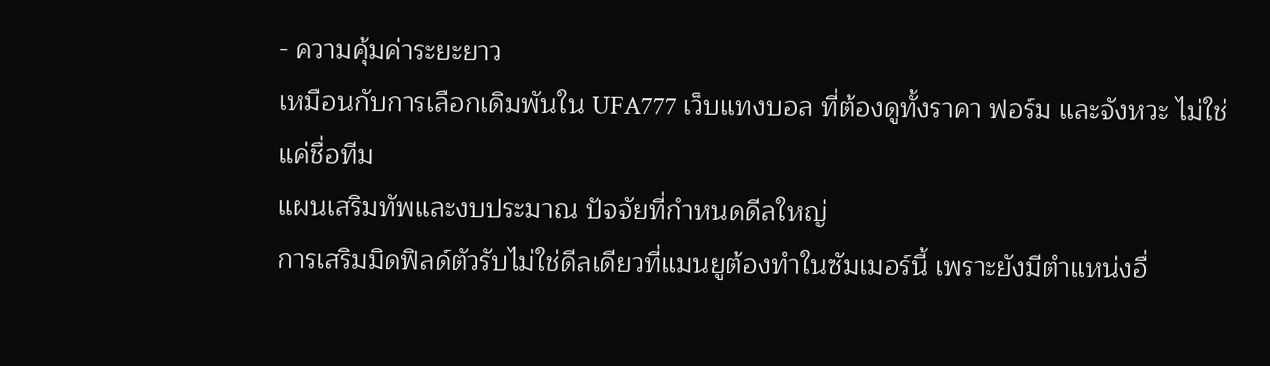- ความคุ้มค่าระยะยาว
เหมือนกับการเลือกเดิมพันใน UFA777 เว็บแทงบอล ที่ต้องดูทั้งราคา ฟอร์ม และจังหวะ ไม่ใช่แค่ชื่อทีม
แผนเสริมทัพและงบประมาณ ปัจจัยที่กำหนดดีลใหญ่
การเสริมมิดฟิลด์ตัวรับไม่ใช่ดีลเดียวที่แมนยูต้องทำในซัมเมอร์นี้ เพราะยังมีตำแหน่งอื่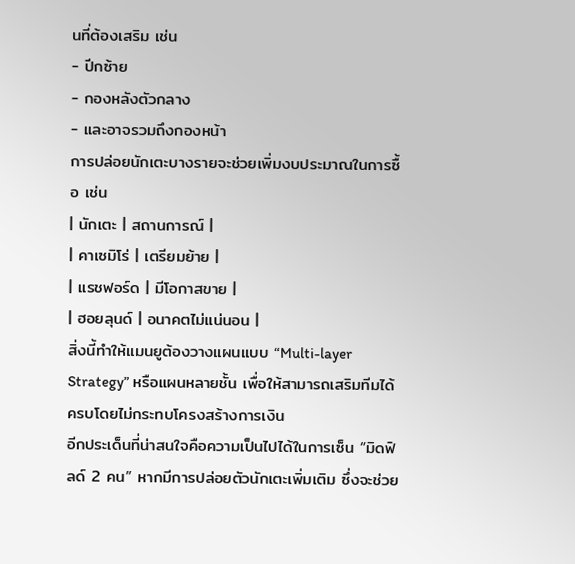นที่ต้องเสริม เช่น
- ปีกซ้าย
- กองหลังตัวกลาง
- และอาจรวมถึงกองหน้า
การปล่อยนักเตะบางรายจะช่วยเพิ่มงบประมาณในการซื้อ เช่น
| นักเตะ | สถานการณ์ |
| คาเซมิโร่ | เตรียมย้าย |
| แรชฟอร์ด | มีโอกาสขาย |
| ฮอยลุนด์ | อนาคตไม่แน่นอน |
สิ่งนี้ทำให้แมนยูต้องวางแผนแบบ “Multi-layer Strategy” หรือแผนหลายชั้น เพื่อให้สามารถเสริมทีมได้ครบโดยไม่กระทบโครงสร้างการเงิน
อีกประเด็นที่น่าสนใจคือความเป็นไปได้ในการเซ็น “มิดฟิลด์ 2 คน” หากมีการปล่อยตัวนักเตะเพิ่มเติม ซึ่งจะช่วย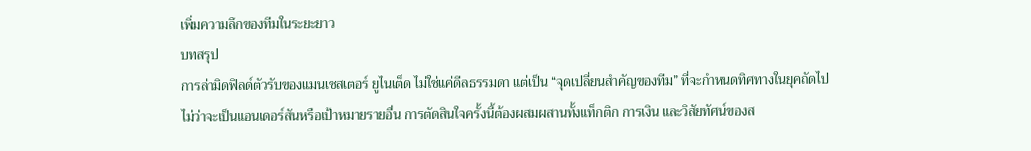เพิ่มความลึกของทีมในระยะยาว
บทสรุป
การล่ามิดฟิลด์ตัวรับของแมนเชสเตอร์ ยูไนเต็ด ไม่ใช่แค่ดีลธรรมดา แต่เป็น “จุดเปลี่ยนสำคัญของทีม” ที่จะกำหนดทิศทางในยุคถัดไป
ไม่ว่าจะเป็นแอนเดอร์สันหรือเป้าหมายรายอื่น การตัดสินใจครั้งนี้ต้องผสมผสานทั้งแท็กติก การเงิน และวิสัยทัศน์ของส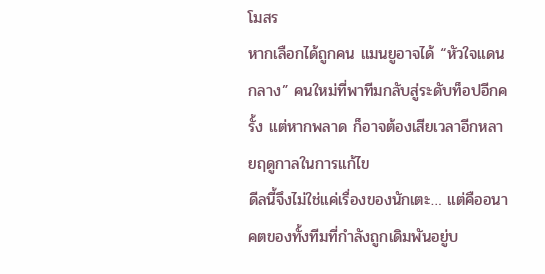โมสร
หากเลือกได้ถูกคน แมนยูอาจได้ “หัวใจแดนกลาง” คนใหม่ที่พาทีมกลับสู่ระดับท็อปอีกครั้ง แต่หากพลาด ก็อาจต้องเสียเวลาอีกหลายฤดูกาลในการแก้ไข
ดีลนี้จึงไม่ใช่แค่เรื่องของนักเตะ… แต่คืออนาคตของทั้งทีมที่กำลังถูกเดิมพันอยู่บ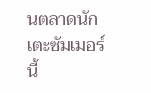นตลาดนักเตะซัมเมอร์นี้